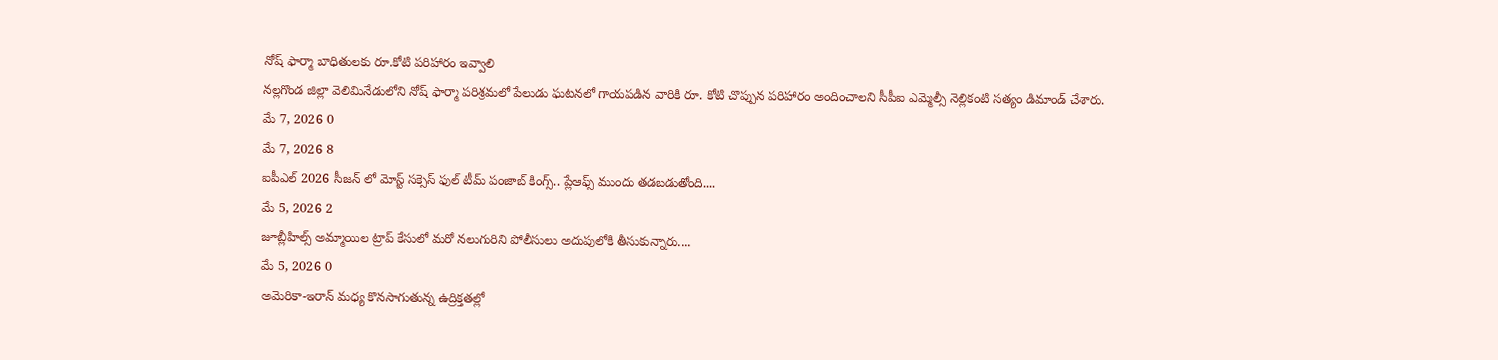నోష్ ఫార్మా బాధితులకు రూ.కోటి పరిహారం ఇవ్వాలి
నల్లగొండ జిల్లా వెలిమినేడులోని నోష్ ఫార్మా పరిశ్రమలో పేలుడు ఘటనలో గాయపడిన వారికి రూ. కోటి చొప్పున పరిహారం అందించాలని సీపీఐ ఎమ్మెల్సీ నెల్లికంటి సత్యం డిమాండ్ చేశారు.
మే 7, 2026 0
మే 7, 2026 8
ఐపీఎల్ 2026 సీజన్ లో మోస్ట్ సక్సెస్ ఫుల్ టీమ్ పంజాబ్ కింగ్స్.. ప్లేఆఫ్స్ ముందు తడబడుతోంది....
మే 5, 2026 2
జూబ్లీహిల్స్ అమ్మాయిల ట్రాప్ కేసులో మరో నలుగురిని పోలీసులు అదుపులోకి తీసుకున్నారు....
మే 5, 2026 0
అమెరికా-ఇరాన్ మధ్య కొనసాగుతున్న ఉద్రిక్తతల్లో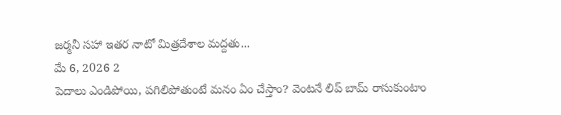జర్మనీ సహా ఇతర నాటో మిత్రదేశాల మద్దతు...
మే 6, 2026 2
పెదాలు ఎండిపోయి, పగిలిపోతుంటే మనం ఏం చేస్తాం? వెంటనే లిప్ బామ్ రాసుకుంటాం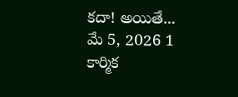కదా! అయితే...
మే 5, 2026 1
కార్మిక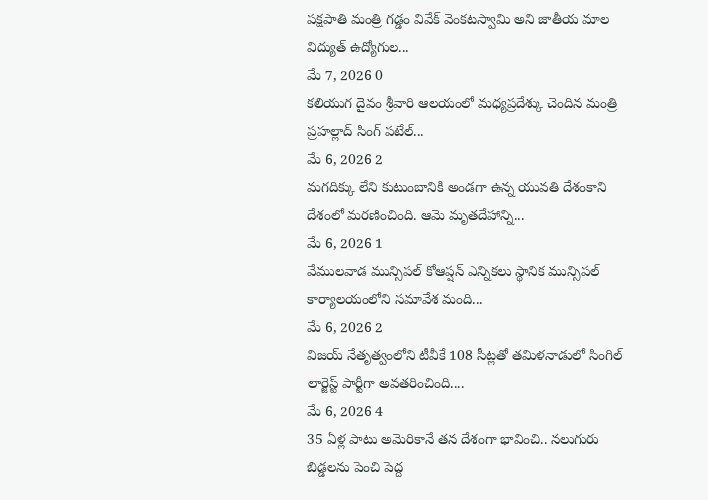పక్షపాతి మంత్రి గడ్డం వివేక్ వెంకటస్వామి అని జాతీయ మాల విద్యుత్ ఉద్యోగుల...
మే 7, 2026 0
కలియుగ దైవం శ్రీవారి ఆలయంలో మధ్యప్రదేశ్కు చెందిన మంత్రి ప్రహల్లాద్ సింగ్ పటేల్...
మే 6, 2026 2
మగదిక్కు లేని కుటుంబానికి అండగా ఉన్న యువతి దేశంకాని దేశంలో మరణించింది. ఆమె మృతదేహాన్ని...
మే 6, 2026 1
వేములవాడ మున్సిపల్ కోఆప్షన్ ఎన్నికలు స్థానిక మున్సిపల్ కార్యాలయంలోని సమావేశ మంది...
మే 6, 2026 2
విజయ్ నేతృత్వంలోని టీవీకే 108 సీట్లతో తమిళనాడులో సింగిల్ లార్జెస్ట్ పార్టీగా అవతరించింది....
మే 6, 2026 4
35 ఏళ్ల పాటు అమెరికానే తన దేశంగా భావించి.. నలుగురు బిడ్డలను పెంచి పెద్ద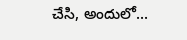చేసి, అందులో...